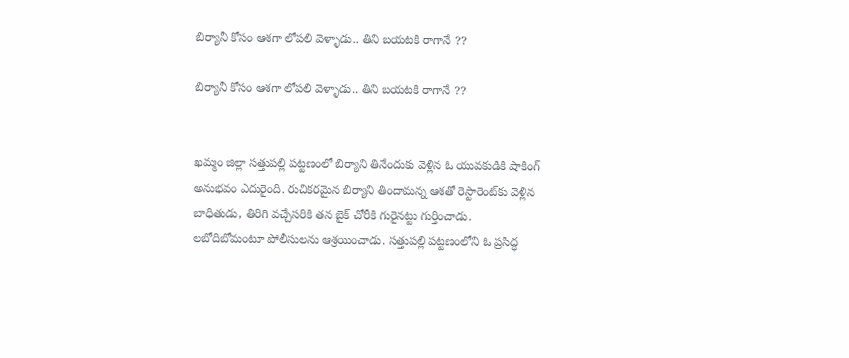బిర్యానీ కోసం ఆశగా లోపలి వెళ్ళాడు.. తిని బయటకి రాగానే ??

బిర్యానీ కోసం ఆశగా లోపలి వెళ్ళాడు.. తిని బయటకి రాగానే ??


ఖమ్మం జిల్లా సత్తుపల్లి పట్టణంలో బిర్యాని తినేందుకు వెళ్లిన ఓ యువకుడికి షాకింగ్ అనుభవం ఎదురైంది. రుచికరమైన బిర్యాని తిందామన్న ఆశతో రెస్టారెంట్‌కు వెళ్లిన బాధితుడు, తిరిగి వచ్చేసరికి తన బైక్ చోరీకి గురైనట్టు గుర్తించాడు. లబోదిబోమంటూ పోలీసులను ఆశ్రయించాడు. సత్తుపల్లి పట్టణంలోని ఓ ప్రసిద్ధ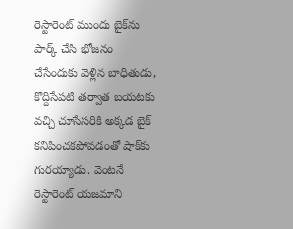రెస్టారెంట్ ముందు బైక్‌ను పార్క్ చేసి భోజనం చేసేందుకు వెళ్లిన బాధితుడు, కొద్దిసేపటి తర్వాత బయటకు వచ్చి చూసేసరికి అక్కడ బైక్ కనిపించకపోవడంతో షాక్‌కు గురయ్యాడు. వెంటనే రెస్టారెంట్ యజమాని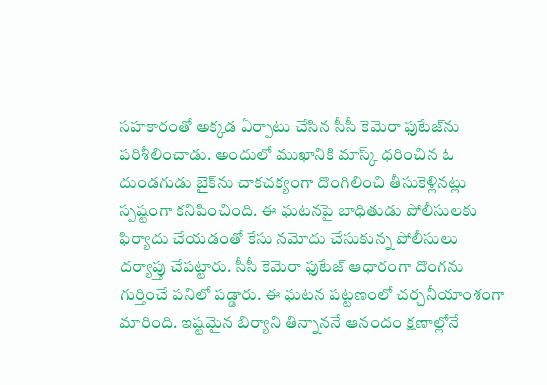సహకారంతో అక్కడ ఏర్పాటు చేసిన సీసీ కెమెరా ఫుటేజ్‌ను పరిశీలించాడు. అందులో ముఖానికి మాస్క్ ధరించిన ఓ దుండగుడు బైక్‌ను చాకచక్యంగా దొంగిలించి తీసుకెళ్లినట్లు స్పష్టంగా కనిపించింది. ఈ ఘటనపై బాధితుడు పోలీసులకు ఫిర్యాదు చేయడంతో కేసు నమోదు చేసుకున్న పోలీసులు దర్యాప్తు చేపట్టారు. సీసీ కెమెరా ఫుటేజ్ ఆధారంగా దొంగను గుర్తించే పనిలో పడ్డారు. ఈ ఘటన పట్టణంలో చర్చనీయాంశంగా మారింది. ఇష్టమైన బిర్యాని తిన్నాననే ఆనందం క్షణాల్లోనే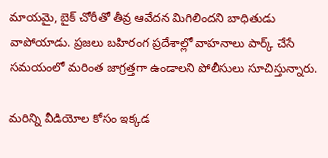మాయమై, బైక్ చోరీతో తీవ్ర ఆవేదన మిగిలిందని బాధితుడు వాపోయాడు. ప్రజలు బహిరంగ ప్రదేశాల్లో వాహనాలు పార్క్ చేసే సమయంలో మరింత జాగ్రత్తగా ఉండాలని పోలీసులు సూచిస్తున్నారు.

మరిన్ని వీడియోల కోసం ఇక్కడ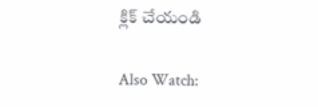క్లిక్ చేయండి

Also Watch: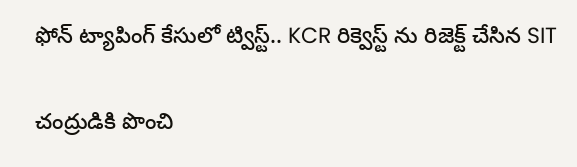ఫోన్ ట్యాపింగ్ కేసులో ట్విస్ట్.. KCR రిక్వెస్ట్ ను రిజెక్ట్ చేసిన SIT

చంద్రుడికి పొంచి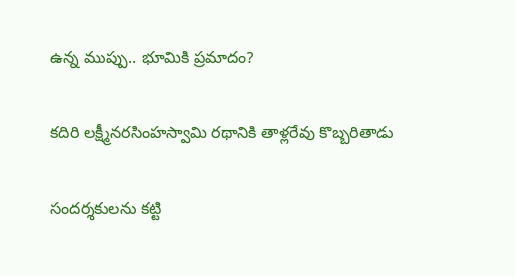ఉన్న ముప్పు.. భూమికి ప్రమాదం?

కదిరి లక్ష్మీనరసింహస్వామి రథానికి తాళ్లరేవు కొబ్బరితాడు

సందర్శకులను కట్టి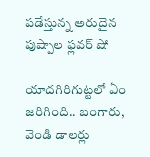పడేస్తున్న అరుదైన పుష్పాల ఫ్లవర్‌ షో

యాదగిరిగుట్టలో ఏం జరిగింది.. బంగారు, వెండి డాలర్లు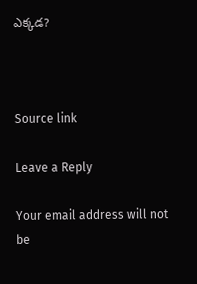ఎక్కడ?



Source link

Leave a Reply

Your email address will not be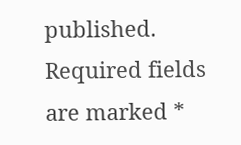published. Required fields are marked *